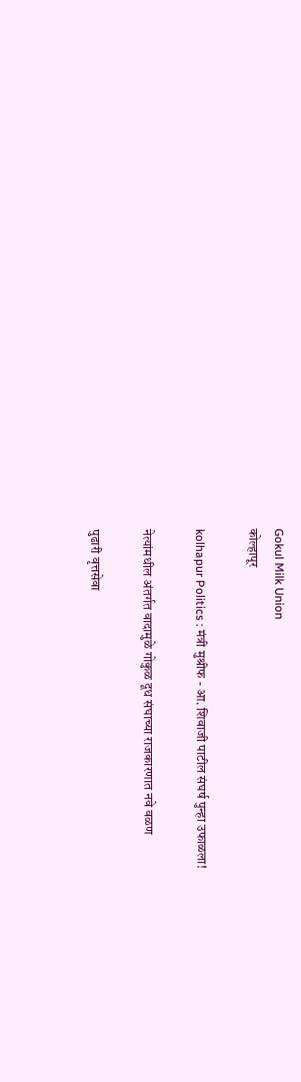Gokul Milk Union
कोल्हापूर

kolhapur Politics : मंत्री मुश्रीफ - आ. शिवाजी पाटील संघर्ष पुन्हा उफाळला!

नेत्यांमधील अंतर्गत वादामुळे गोकुळ दूध संघाच्या राजकारणात नवे वळण

पुढारी वृत्तसेवा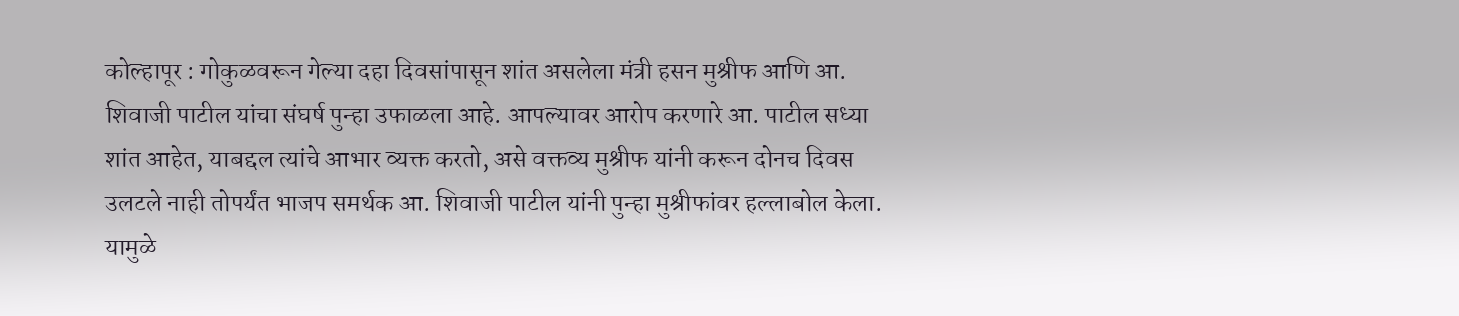कोल्हापूर : गोकुळवरून गेल्या दहा दिवसांपासून शांत असलेला मंत्री हसन मुश्रीफ आणि आ. शिवाजी पाटील यांचा संघर्ष पुन्हा उफाळला आहे. आपल्यावर आरोप करणारे आ. पाटील सध्या शांत आहेत, याबद्दल त्यांचे आभार व्यक्त करतो, असे वक्तव्य मुश्रीफ यांनी करून दोनच दिवस उलटले नाही तोपर्यंत भाजप समर्थक आ. शिवाजी पाटील यांनी पुन्हा मुश्रीफांवर हल्लाबोल केला. यामुळे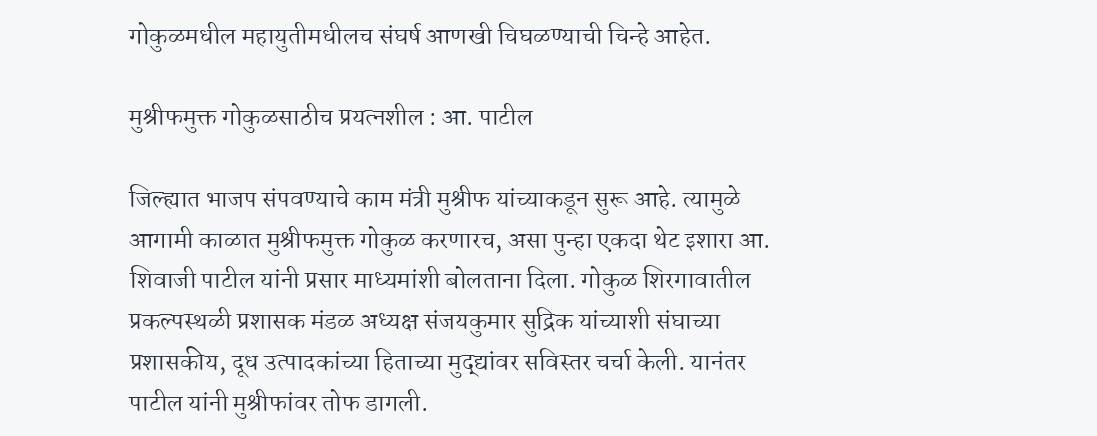गोकुळमधील महायुतीमधीलच संघर्ष आणखी चिघळण्याची चिन्हे आहेत.

मुश्रीफमुक्त गोकुळसाठीच प्रयत्नशील : आ. पाटील

जिल्ह्यात भाजप संपवण्याचे काम मंत्री मुश्रीफ यांच्याकडून सुरू आहे. त्यामुळे आगामी काळात मुश्रीफमुक्त गोकुळ करणारच, असा पुन्हा एकदा थेट इशारा आ. शिवाजी पाटील यांनी प्रसार माध्यमांशी बोलताना दिला. गोकुळ शिरगावातील प्रकल्पस्थळी प्रशासक मंडळ अध्यक्ष संजयकुमार सुद्रिक यांच्याशी संघाच्या प्रशासकीय, दूध उत्पादकांच्या हिताच्या मुद्द्यांवर सविस्तर चर्चा केली. यानंतर पाटील यांनी मुश्रीफांवर तोफ डागली.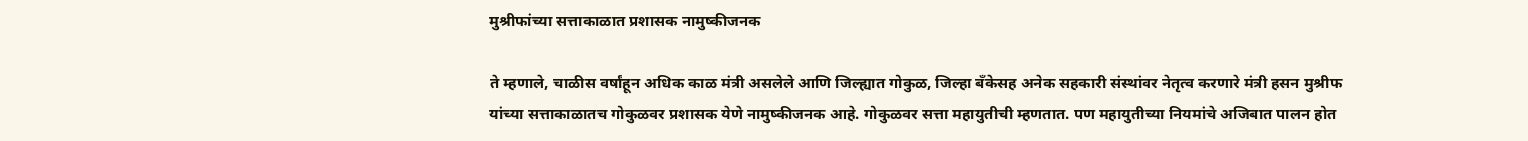मुश्रीफांच्या सत्ताकाळात प्रशासक नामुष्कीजनक

ते म्हणाले, चाळीस वर्षांहून अधिक काळ मंत्री असलेले आणि जिल्ह्यात गोकुळ, जिल्हा बँकेसह अनेक सहकारी संस्थांवर नेतृत्व करणारे मंत्री हसन मुश्रीफ यांच्या सत्ताकाळातच गोकुळवर प्रशासक येणे नामुष्कीजनक आहे. गोकुळवर सत्ता महायुतीची म्हणतात. पण महायुतीच्या नियमांचे अजिबात पालन होत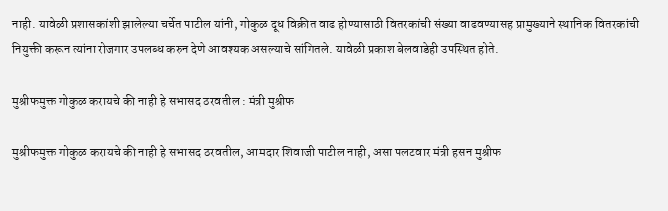नाही. यावेळी प्रशासकांशी झालेल्या चर्चेत पाटील यांनी, गोकुळ दूध विक्रीत वाढ होण्यासाठी वितरकांची संख्या वाढवण्यासह प्रामुख्याने स्थानिक वितरकांची नियुक्ती करून त्यांना रोजगार उपलब्ध करुन देणे आवश्यक असल्याचे सांगितले. यावेळी प्रकाश बेलवाडेही उपस्थित होते.

मुश्रीफमुक्त गोकुळ करायचे की नाही हे सभासद ठरवतील : मंत्री मुश्रीफ

मुश्रीफमुक्त गोकुळ करायचे की नाही हे सभासद ठरवतील, आमदार शिवाजी पाटील नाही, असा पलटवार मंत्री हसन मुश्रीफ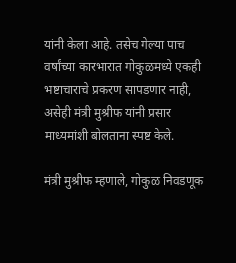यांनी केला आहे. तसेच गेल्या पाच वर्षांच्या कारभारात गोकुळमध्ये एकही भष्टाचाराचे प्रकरण सापडणार नाही, असेही मंत्री मुश्रीफ यांनी प्रसार माध्यमांशी बोलताना स्पष्ट केले.

मंत्री मुश्रीफ म्हणाले, गोकुळ निवडणूक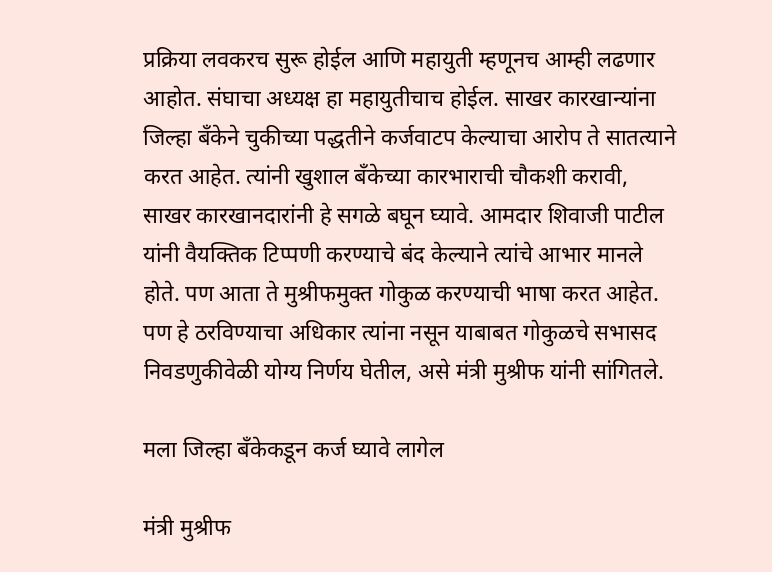प्रक्रिया लवकरच सुरू होईल आणि महायुती म्हणूनच आम्ही लढणार आहोत. संघाचा अध्यक्ष हा महायुतीचाच होईल. साखर कारखान्यांना जिल्हा बँकेने चुकीच्या पद्धतीने कर्जवाटप केल्याचा आरोप ते सातत्याने करत आहेत. त्यांनी खुशाल बँकेच्या कारभाराची चौकशी करावी, साखर कारखानदारांनी हे सगळे बघून घ्यावे. आमदार शिवाजी पाटील यांनी वैयक्तिक टिप्पणी करण्याचे बंद केल्याने त्यांचे आभार मानले होते. पण आता ते मुश्रीफमुक्त गोकुळ करण्याची भाषा करत आहेत. पण हे ठरविण्याचा अधिकार त्यांना नसून याबाबत गोकुळचे सभासद निवडणुकीवेळी योग्य निर्णय घेतील, असे मंत्री मुश्रीफ यांनी सांगितले.

मला जिल्हा बँकेकडून कर्ज घ्यावे लागेल

मंत्री मुश्रीफ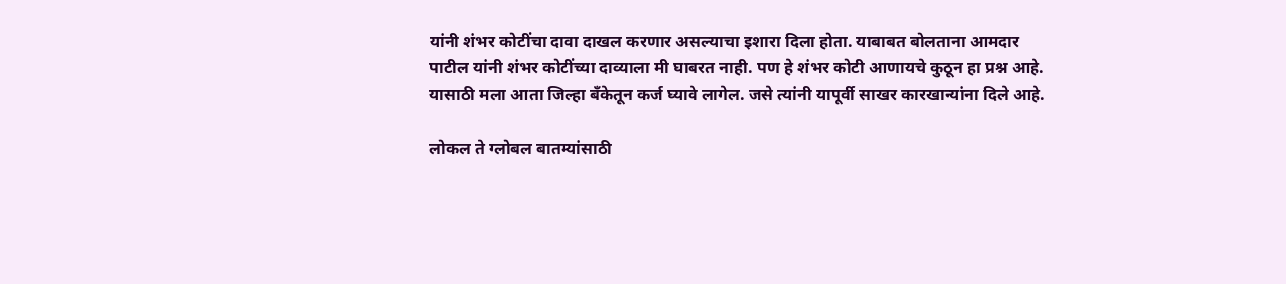यांनी शंभर कोटींचा दावा दाखल करणार असल्याचा इशारा दिला होता. याबाबत बोलताना आमदार पाटील यांनी शंभर कोटींच्या दाव्याला मी घाबरत नाही. पण हे शंभर कोटी आणायचे कुठून हा प्रश्न आहे. यासाठी मला आता जिल्हा बँकेतून कर्ज घ्यावे लागेल. जसे त्यांनी यापूर्वी साखर कारखान्यांना दिले आहे.

लोकल ते ग्लोबल बातम्यांसाठी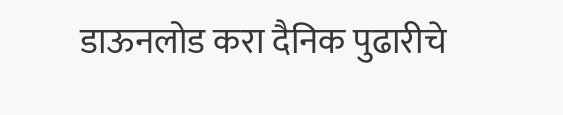डाऊनलोड करा दैनिक पुढारीचे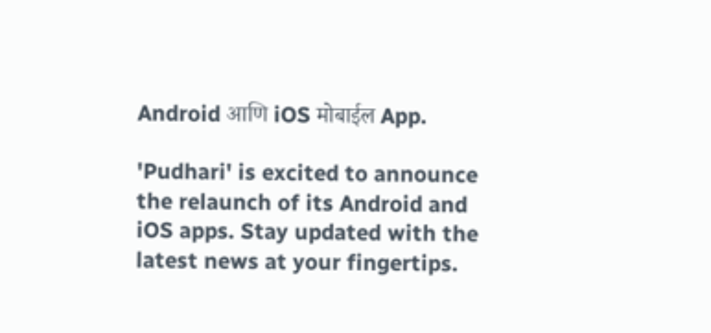Android आणि iOS मोबाईल App.

'Pudhari' is excited to announce the relaunch of its Android and iOS apps. Stay updated with the latest news at your fingertips.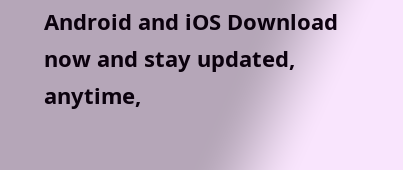Android and iOS Download now and stay updated, anytime,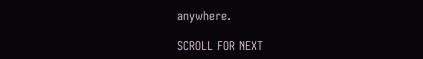anywhere.

SCROLL FOR NEXT